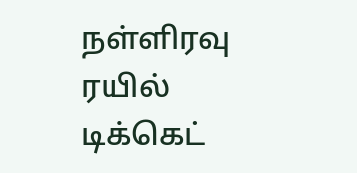நள்ளிரவு ரயில் டிக்கெட்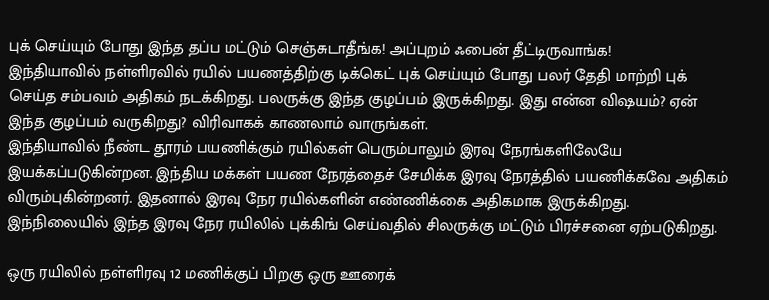புக் செய்யும் போது இந்த தப்ப மட்டும் செஞ்சுடாதீங்க! அப்புறம் ஃபைன் தீட்டிருவாங்க!
இந்தியாவில் நள்ளிரவில் ரயில் பயணத்திற்கு டிக்கெட் புக் செய்யும் போது பலர் தேதி மாற்றி புக் செய்த சம்பவம் அதிகம் நடக்கிறது. பலருக்கு இந்த குழப்பம் இருக்கிறது. இது என்ன விஷயம்? ஏன் இந்த குழப்பம் வருகிறது? விரிவாகக் காணலாம் வாருங்கள்.
இந்தியாவில் நீண்ட தூரம் பயணிக்கும் ரயில்கள் பெரும்பாலும் இரவு நேரங்களிலேயே இயக்கப்படுகின்றன. இந்திய மக்கள் பயண நேரத்தைச் சேமிக்க இரவு நேரத்தில் பயணிக்கவே அதிகம் விரும்புகின்றனர். இதனால் இரவு நேர ரயில்களின் எண்ணிக்கை அதிகமாக இருக்கிறது. இந்நிலையில் இந்த இரவு நேர ரயிலில் புக்கிங் செய்வதில் சிலருக்கு மட்டும் பிரச்சனை ஏற்படுகிறது.

ஒரு ரயிலில் நள்ளிரவு 12 மணிக்குப் பிறகு ஒரு ஊரைக்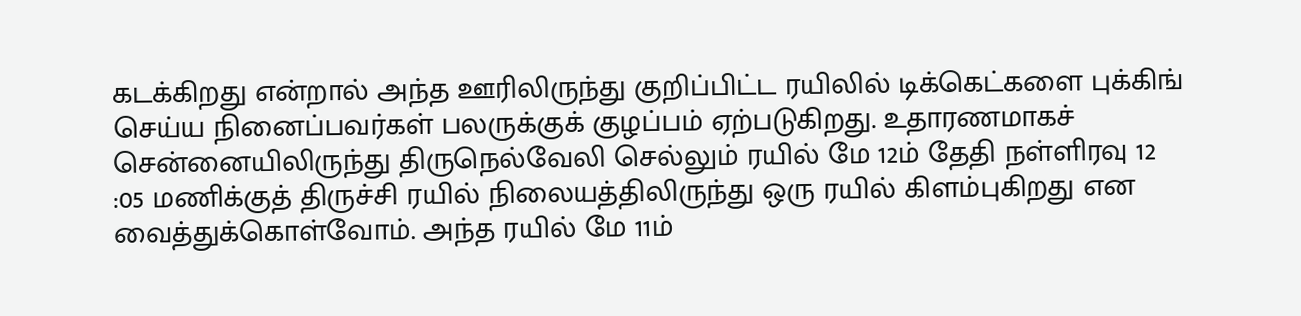கடக்கிறது என்றால் அந்த ஊரிலிருந்து குறிப்பிட்ட ரயிலில் டிக்கெட்களை புக்கிங் செய்ய நினைப்பவர்கள் பலருக்குக் குழப்பம் ஏற்படுகிறது. உதாரணமாகச் சென்னையிலிருந்து திருநெல்வேலி செல்லும் ரயில் மே 12ம் தேதி நள்ளிரவு 12 :05 மணிக்குத் திருச்சி ரயில் நிலையத்திலிருந்து ஒரு ரயில் கிளம்புகிறது என வைத்துக்கொள்வோம். அந்த ரயில் மே 11ம்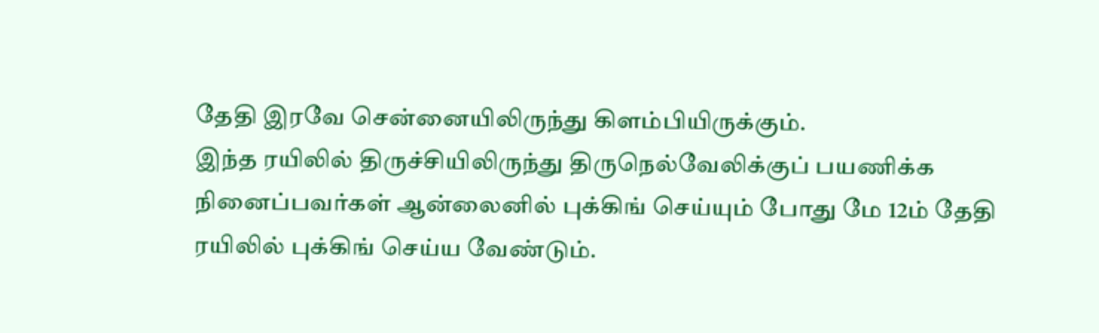தேதி இரவே சென்னையிலிருந்து கிளம்பியிருக்கும்.
இந்த ரயிலில் திருச்சியிலிருந்து திருநெல்வேலிக்குப் பயணிக்க நினைப்பவர்கள் ஆன்லைனில் புக்கிங் செய்யும் போது மே 12ம் தேதி ரயிலில் புக்கிங் செய்ய வேண்டும்.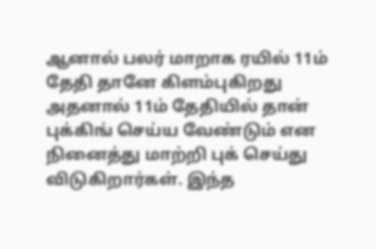ஆனால் பலர் மாறாக ரயில் 11ம் தேதி தானே கிளம்புகிறது அதனால் 11ம் தேதியில் தான் புக்கிங் செய்ய வேண்டும் என நினைத்து மாற்றி புக் செய்து விடுகிறார்கள். இந்த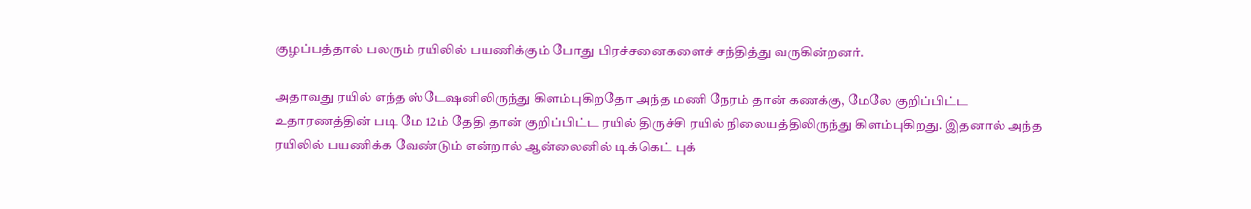குழப்பத்தால் பலரும் ரயிலில் பயணிக்கும் போது பிரச்சனைகளைச் சந்தித்து வருகின்றனர்.

அதாவது ரயில் எந்த ஸ்டேஷனிலிருந்து கிளம்புகிறதோ அந்த மணி நேரம் தான் கணக்கு, மேலே குறிப்பிட்ட உதாரணத்தின் படி மே 12ம் தேதி தான் குறிப்பிட்ட ரயில் திருச்சி ரயில் நிலையத்திலிருந்து கிளம்புகிறது. இதனால் அந்த ரயிலில் பயணிக்க வேண்டும் என்றால் ஆன்லைனில் டிக்கெட் புக்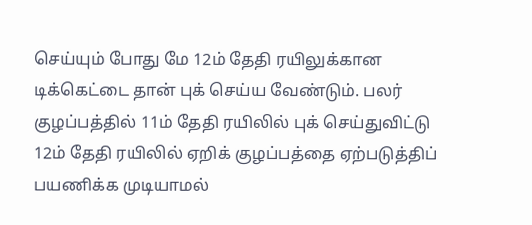செய்யும் போது மே 12ம் தேதி ரயிலுக்கான டிக்கெட்டை தான் புக் செய்ய வேண்டும். பலர் குழப்பத்தில் 11ம் தேதி ரயிலில் புக் செய்துவிட்டு 12ம் தேதி ரயிலில் ஏறிக் குழப்பத்தை ஏற்படுத்திப் பயணிக்க முடியாமல்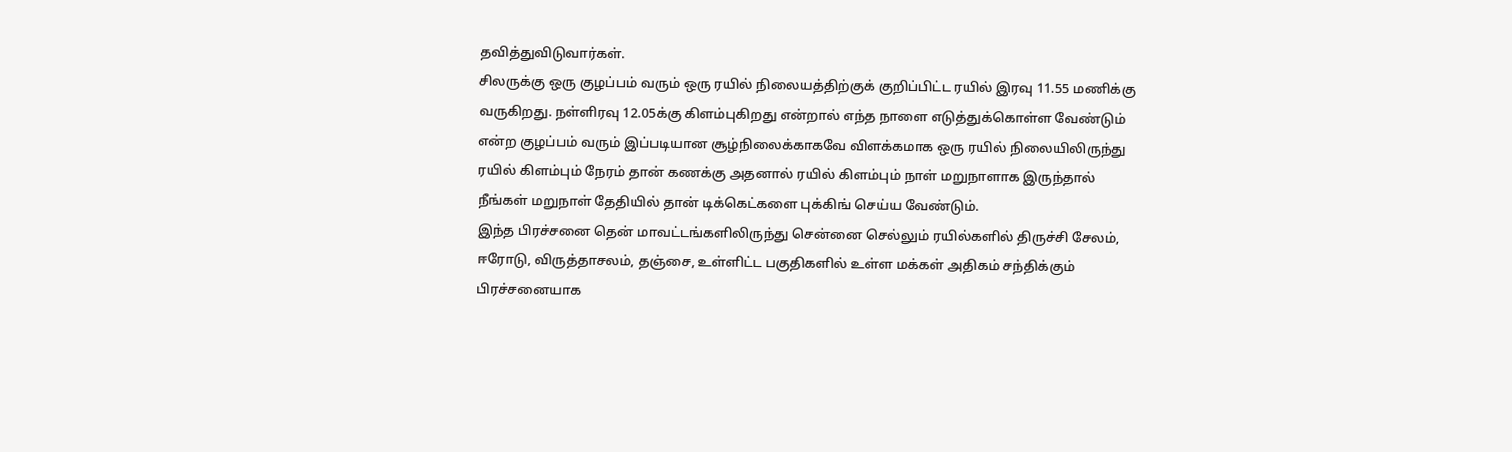தவித்துவிடுவார்கள்.
சிலருக்கு ஒரு குழப்பம் வரும் ஒரு ரயில் நிலையத்திற்குக் குறிப்பிட்ட ரயில் இரவு 11.55 மணிக்கு வருகிறது. நள்ளிரவு 12.05க்கு கிளம்புகிறது என்றால் எந்த நாளை எடுத்துக்கொள்ள வேண்டும் என்ற குழப்பம் வரும் இப்படியான சூழ்நிலைக்காகவே விளக்கமாக ஒரு ரயில் நிலையிலிருந்து ரயில் கிளம்பும் நேரம் தான் கணக்கு அதனால் ரயில் கிளம்பும் நாள் மறுநாளாக இருந்தால் நீங்கள் மறுநாள் தேதியில் தான் டிக்கெட்களை புக்கிங் செய்ய வேண்டும்.
இந்த பிரச்சனை தென் மாவட்டங்களிலிருந்து சென்னை செல்லும் ரயில்களில் திருச்சி சேலம், ஈரோடு, விருத்தாசலம், தஞ்சை, உள்ளிட்ட பகுதிகளில் உள்ள மக்கள் அதிகம் சந்திக்கும் பிரச்சனையாக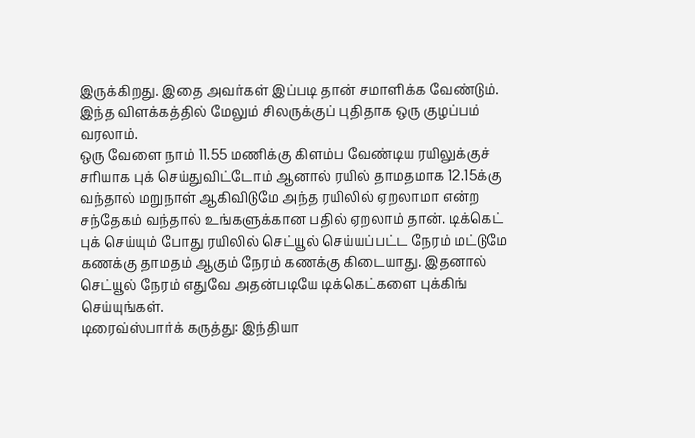இருக்கிறது. இதை அவர்கள் இப்படி தான் சமாளிக்க வேண்டும். இந்த விளக்கத்தில் மேலும் சிலருக்குப் புதிதாக ஒரு குழப்பம் வரலாம்.
ஒரு வேளை நாம் 11.55 மணிக்கு கிளம்ப வேண்டிய ரயிலுக்குச் சரியாக புக் செய்துவிட்டோம் ஆனால் ரயில் தாமதமாக 12.15க்கு வந்தால் மறுநாள் ஆகிவிடுமே அந்த ரயிலில் ஏறலாமா என்ற சந்தேகம் வந்தால் உங்களுக்கான பதில் ஏறலாம் தான். டிக்கெட் புக் செய்யும் போது ரயிலில் செட்யூல் செய்யப்பட்ட நேரம் மட்டுமே கணக்கு தாமதம் ஆகும் நேரம் கணக்கு கிடையாது. இதனால் செட்யூல் நேரம் எதுவே அதன்படியே டிக்கெட்களை புக்கிங் செய்யுங்கள்.
டிரைவ்ஸ்பார்க் கருத்து: இந்தியா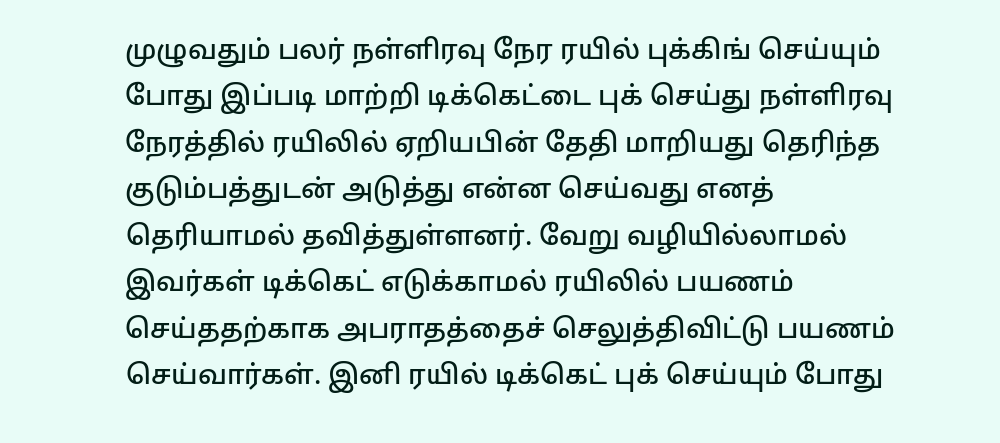முழுவதும் பலர் நள்ளிரவு நேர ரயில் புக்கிங் செய்யும் போது இப்படி மாற்றி டிக்கெட்டை புக் செய்து நள்ளிரவு நேரத்தில் ரயிலில் ஏறியபின் தேதி மாறியது தெரிந்த குடும்பத்துடன் அடுத்து என்ன செய்வது எனத் தெரியாமல் தவித்துள்ளனர். வேறு வழியில்லாமல் இவர்கள் டிக்கெட் எடுக்காமல் ரயிலில் பயணம் செய்ததற்காக அபராதத்தைச் செலுத்திவிட்டு பயணம் செய்வார்கள். இனி ரயில் டிக்கெட் புக் செய்யும் போது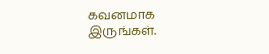கவனமாக இருங்கள்.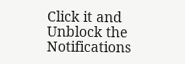Click it and Unblock the Notifications